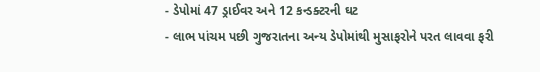- ડેપોમાં 47 ડ્રાઈવર અને 12 કન્ડક્ટરની ઘટ
- લાભ પાંચમ પછી ગુજરાતના અન્ય ડેપોમાંથી મુસાફરોને પરત લાવવા ફરી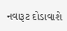નવારૂટ દોડાવાશે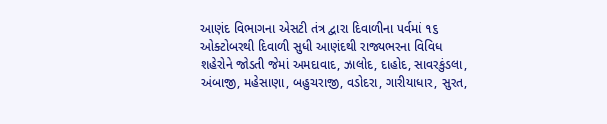આણંદ વિભાગના એસટી તંત્ર દ્વારા દિવાળીના પર્વમાં ૧૬ ઓક્ટોબરથી દિવાળી સુધી આણંદથી રાજ્યભરના વિવિધ શહેરોને જોડતી જેમાં અમદાવાદ, ઝાલોદ, દાહોદ, સાવરકુંડલા, અંબાજી, મહેસાણા, બહુચરાજી, વડોદરા, ગારીયાધાર, સુરત,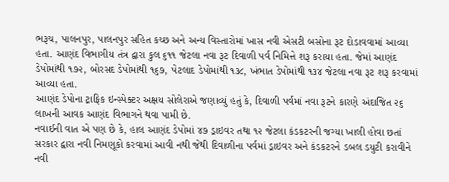ભરૂચ, પાલનપુર, પાલનપુર સહિત કચ્છ અને અન્ય વિસ્તારોમાં ખાસ નવી એસટી બસોના રૂટ દોડાવવામાં આવ્યા હતા. આણંદ વિભાગીય તંત્ર દ્વારા કુલ ૬૧૧ જેટલા નવા રૂટ દિવાળી પર્વ નિમિત્તે શરૂ કરાયા હતા. જેમાં આણંદ ડેપોમાંથી ૧૭૨, બોરસદ ડેપોમાંથી ૧૬૭, પેટલાદ ડેપોમાંથી ૧૩૮, ખંભાત ડેપોમાંથી ૧૩૪ જેટલા નવા રૂટ શરૂ કરવામાં આવ્યા હતા.
આણંદ ડેપોના ટ્રાફિક ઇન્સ્પેક્ટર અક્ષય સોલેરાએ જણાવ્યું હતું કે, દિવાળી પર્વમાં નવા રૂટને કારણે અંદાજિત ૨૬ લાખની આવક આણંદ વિભાગને થવા પામી છે.
નવાઈની વાત એ પણ છે કે, હાલ આણંદ ડેપોમાં ૪૭ ડ્રાઇવર તથા ૧૨ જેટલા કંડકટરની જગ્યા ખાલી હોવા છતાં સરકાર દ્વારા નવી નિમણૂકો કરવામાં આવી નથી જેથી દિવાળીના પર્વમાં ડ્રાઇવર અને કંડકટરને ડબલ ડયુટી કરાવીને નવી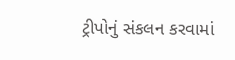ટ્રીપોનું સંકલન કરવામાં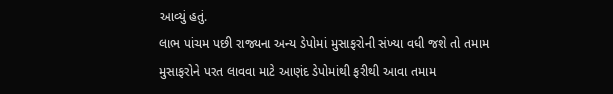આવ્યું હતું.
લાભ પાંચમ પછી રાજ્યના અન્ય ડેપોમાં મુસાફરોની સંખ્યા વધી જશે તો તમામ મુસાફરોને પરત લાવવા માટે આણંદ ડેપોમાંથી ફરીથી આવા તમામ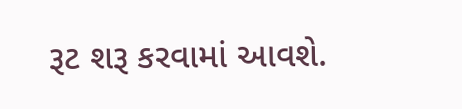રૂટ શરૂ કરવામાં આવશે.